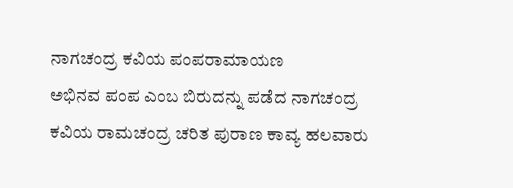ನಾಗಚಂದ್ರ ಕವಿಯ ಪಂಪರಾಮಾಯಣ
ಅಭಿನವ ಪಂಪ ಎಂಬ ಬಿರುದನ್ನು ಪಡೆದ ನಾಗಚಂದ್ರ ಕವಿಯ ರಾಮಚಂದ್ರ ಚರಿತ ಪುರಾಣ ಕಾವ್ಯ ಹಲವಾರು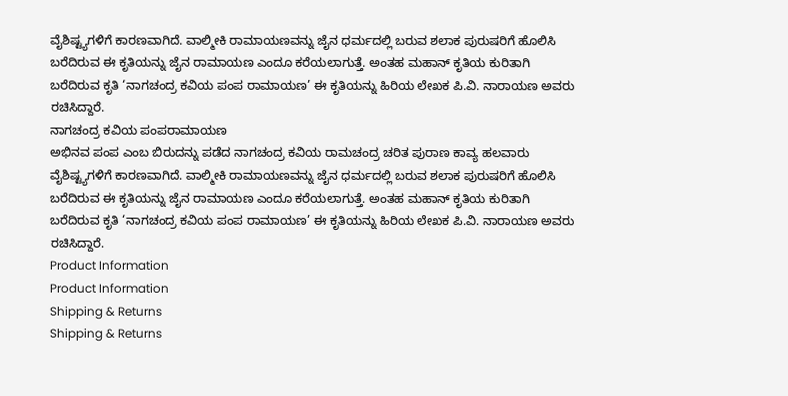ವೈಶಿಷ್ಟ್ಯಗಳಿಗೆ ಕಾರಣವಾಗಿದೆ. ವಾಲ್ಮೀಕಿ ರಾಮಾಯಣವನ್ನು ಜೈನ ಧರ್ಮದಲ್ಲಿ ಬರುವ ಶಲಾಕ ಪುರುಷರಿಗೆ ಹೊಲಿಸಿ ಬರೆದಿರುವ ಈ ಕೃತಿಯನ್ನು ಜೈನ ರಾಮಾಯಣ ಎಂದೂ ಕರೆಯಲಾಗುತ್ತೆ. ಅಂತಹ ಮಹಾನ್ ಕೃತಿಯ ಕುರಿತಾಗಿ ಬರೆದಿರುವ ಕೃತಿ ‘ನಾಗಚಂದ್ರ ಕವಿಯ ಪಂಪ ರಾಮಾಯಣ’ ಈ ಕೃತಿಯನ್ನು ಹಿರಿಯ ಲೇಖಕ ಪಿ.ವಿ. ನಾರಾಯಣ ಅವರು ರಚಿಸಿದ್ದಾರೆ.
ನಾಗಚಂದ್ರ ಕವಿಯ ಪಂಪರಾಮಾಯಣ
ಅಭಿನವ ಪಂಪ ಎಂಬ ಬಿರುದನ್ನು ಪಡೆದ ನಾಗಚಂದ್ರ ಕವಿಯ ರಾಮಚಂದ್ರ ಚರಿತ ಪುರಾಣ ಕಾವ್ಯ ಹಲವಾರು ವೈಶಿಷ್ಟ್ಯಗಳಿಗೆ ಕಾರಣವಾಗಿದೆ. ವಾಲ್ಮೀಕಿ ರಾಮಾಯಣವನ್ನು ಜೈನ ಧರ್ಮದಲ್ಲಿ ಬರುವ ಶಲಾಕ ಪುರುಷರಿಗೆ ಹೊಲಿಸಿ ಬರೆದಿರುವ ಈ ಕೃತಿಯನ್ನು ಜೈನ ರಾಮಾಯಣ ಎಂದೂ ಕರೆಯಲಾಗುತ್ತೆ. ಅಂತಹ ಮಹಾನ್ ಕೃತಿಯ ಕುರಿತಾಗಿ ಬರೆದಿರುವ ಕೃತಿ ‘ನಾಗಚಂದ್ರ ಕವಿಯ ಪಂಪ ರಾಮಾಯಣ’ ಈ ಕೃತಿಯನ್ನು ಹಿರಿಯ ಲೇಖಕ ಪಿ.ವಿ. ನಾರಾಯಣ ಅವರು ರಚಿಸಿದ್ದಾರೆ.
Product Information
Product Information
Shipping & Returns
Shipping & Returns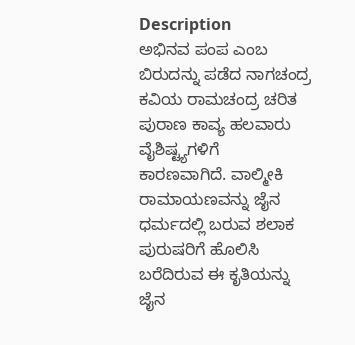Description
ಅಭಿನವ ಪಂಪ ಎಂಬ ಬಿರುದನ್ನು ಪಡೆದ ನಾಗಚಂದ್ರ ಕವಿಯ ರಾಮಚಂದ್ರ ಚರಿತ ಪುರಾಣ ಕಾವ್ಯ ಹಲವಾರು ವೈಶಿಷ್ಟ್ಯಗಳಿಗೆ ಕಾರಣವಾಗಿದೆ. ವಾಲ್ಮೀಕಿ ರಾಮಾಯಣವನ್ನು ಜೈನ ಧರ್ಮದಲ್ಲಿ ಬರುವ ಶಲಾಕ ಪುರುಷರಿಗೆ ಹೊಲಿಸಿ ಬರೆದಿರುವ ಈ ಕೃತಿಯನ್ನು ಜೈನ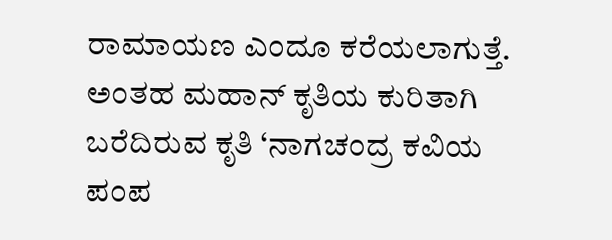ರಾಮಾಯಣ ಎಂದೂ ಕರೆಯಲಾಗುತ್ತೆ. ಅಂತಹ ಮಹಾನ್ ಕೃತಿಯ ಕುರಿತಾಗಿ ಬರೆದಿರುವ ಕೃತಿ ‘ನಾಗಚಂದ್ರ ಕವಿಯ ಪಂಪ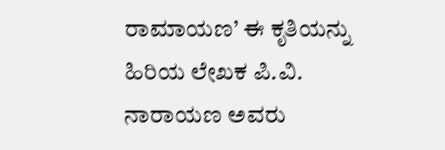ರಾಮಾಯಣ’ ಈ ಕೃತಿಯನ್ನು ಹಿರಿಯ ಲೇಖಕ ಪಿ.ವಿ. ನಾರಾಯಣ ಅವರು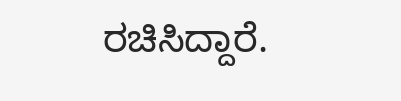ರಚಿಸಿದ್ದಾರೆ.